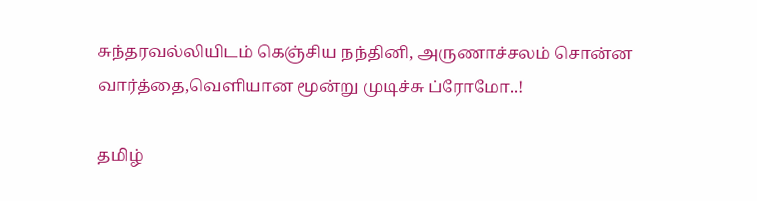சுந்தரவல்லியிடம் கெஞ்சிய நந்தினி, அருணாச்சலம் சொன்ன வார்த்தை,வெளியான மூன்று முடிச்சு ப்ரோமோ..!

தமிழ்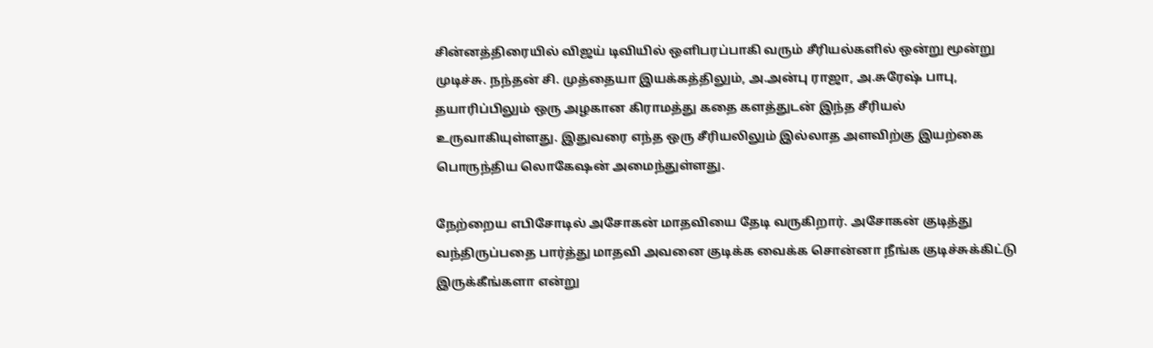சின்னத்திரையில் விஜய் டிவியில் ஒளிபரப்பாகி வரும் சீரியல்களில் ஒன்று மூன்று முடிச்சு. நந்தன் சி. முத்தையா இயக்கத்திலும், அ.அன்பு ராஜா, அ.சுரேஷ் பாபு, தயாரிப்பிலும் ஒரு அழகான கிராமத்து கதை களத்துடன் இந்த சீரியல் உருவாகியுள்ளது. இதுவரை எந்த ஒரு சீரியலிலும் இல்லாத அளவிற்கு இயற்கை பொருந்திய லொகேஷன் அமைந்துள்ளது.

நேற்றைய எபிசோடில் அசோகன் மாதவியை தேடி வருகிறார். அசோகன் குடித்து வந்திருப்பதை பார்த்து மாதவி அவனை குடிக்க வைக்க சொன்னா நீங்க குடிச்சுக்கிட்டு இருக்கீங்களா என்று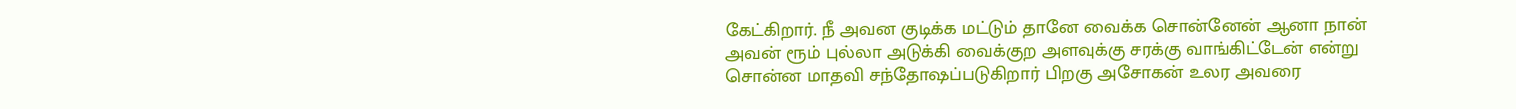கேட்கிறார். நீ அவன குடிக்க மட்டும் தானே வைக்க சொன்னேன் ஆனா நான் அவன் ரூம் புல்லா அடுக்கி வைக்குற அளவுக்கு சரக்கு வாங்கிட்டேன் என்று சொன்ன மாதவி சந்தோஷப்படுகிறார் பிறகு அசோகன் உலர அவரை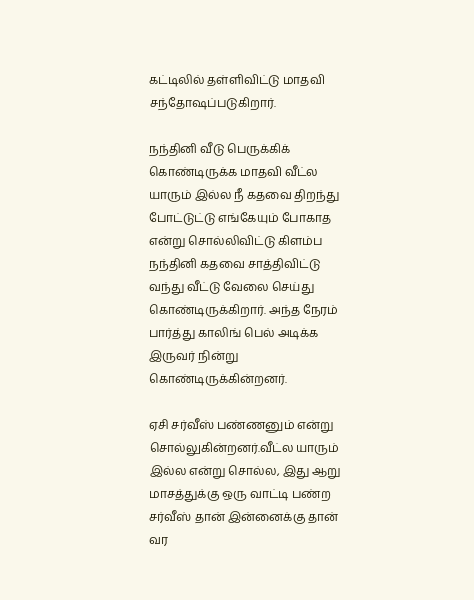கட்டிலில் தள்ளிவிட்டு மாதவி சந்தோஷப்படுகிறார்.

நந்தினி வீடு பெருக்கிக் கொண்டிருக்க மாதவி வீட்ல யாரும் இல்ல நீ கதவை திறந்து போட்டுட்டு எங்கேயும் போகாத என்று சொல்லிவிட்டு கிளம்ப நந்தினி கதவை சாத்திவிட்டு வந்து வீட்டு வேலை செய்து கொண்டிருக்கிறார். அந்த நேரம் பார்த்து காலிங் பெல் அடிக்க இருவர் நின்று கொண்டிருக்கின்றனர்.

ஏசி சர்வீஸ் பண்ணனும் என்று சொல்லுகின்றனர்.வீட்ல யாரும் இல்ல என்று சொல்ல, இது ஆறு மாசத்துக்கு ஒரு வாட்டி பண்ற சர்வீஸ் தான் இன்னைக்கு தான் வர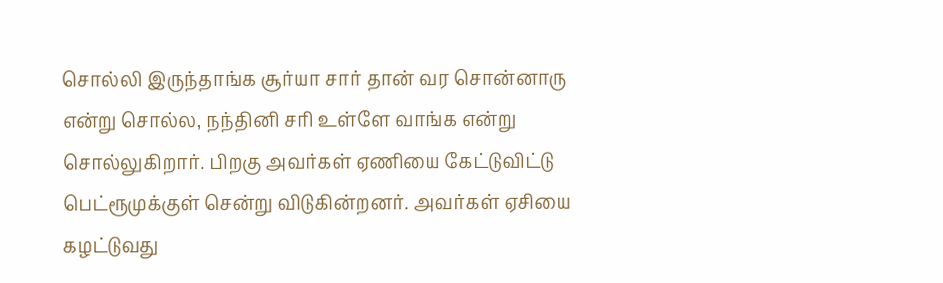சொல்லி இருந்தாங்க சூர்யா சார் தான் வர சொன்னாரு என்று சொல்ல, நந்தினி சரி உள்ளே வாங்க என்று சொல்லுகிறார். பிறகு அவர்கள் ஏணியை கேட்டுவிட்டு பெட்ரூமுக்குள் சென்று விடுகின்றனர். அவர்கள் ஏசியை கழட்டுவது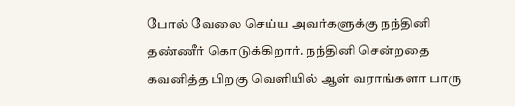போல் வேலை செய்ய அவர்களுக்கு நந்தினி தண்ணீர் கொடுக்கிறார். நந்தினி சென்றதை கவனித்த பிறகு வெளியில் ஆள் வராங்களா பாரு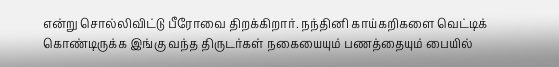என்று சொல்லிவிட்டு பீரோவை திறக்கிறார். நந்தினி காய்கறிகளை வெட்டிக் கொண்டிருக்க இங்கு வந்த திருடர்கள் நகையையும் பணத்தையும் பையில்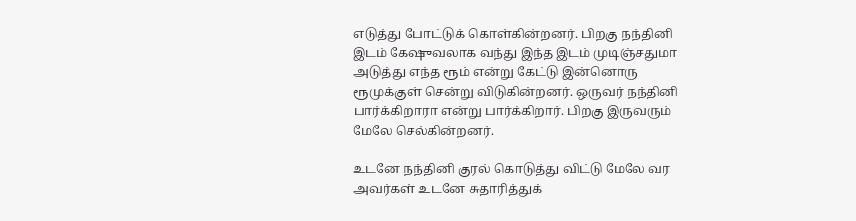எடுத்து போட்டுக் கொள்கின்றனர். பிறகு நந்தினி இடம் கேஷுவலாக வந்து இந்த இடம் முடிஞ்சதுமா அடுத்து எந்த ரூம் என்று கேட்டு இன்னொரு ரூமுக்குள் சென்று விடுகின்றனர். ஒருவர் நந்தினி பார்க்கிறாரா என்று பார்க்கிறார். பிறகு இருவரும் மேலே செல்கின்றனர்.

உடனே நந்தினி குரல் கொடுத்து விட்டு மேலே வர அவர்கள் உடனே சுதாரித்துக்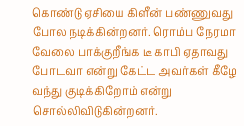கொண்டு ஏசியை கிளீன் பண்ணுவது போல நடிக்கின்றனர். ரொம்ப நேரமா வேலை பாக்குறீங்க டீ காபி ஏதாவது போடவா என்று கேட்ட அவர்கள் கீழே வந்து குடிக்கிறோம் என்று சொல்லிவிடுகின்றனர்.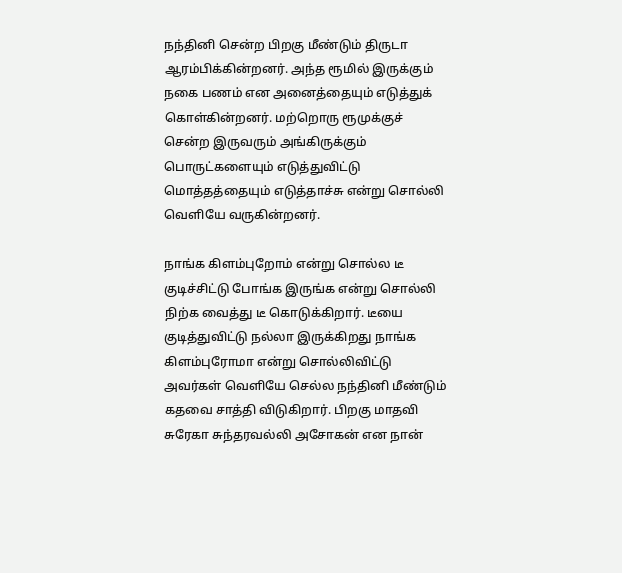நந்தினி சென்ற பிறகு மீண்டும் திருடா ஆரம்பிக்கின்றனர். அந்த ரூமில் இருக்கும் நகை பணம் என அனைத்தையும் எடுத்துக் கொள்கின்றனர். மற்றொரு ரூமுக்குச் சென்ற இருவரும் அங்கிருக்கும் பொருட்களையும் எடுத்துவிட்டு மொத்தத்தையும் எடுத்தாச்சு என்று சொல்லி வெளியே வருகின்றனர்.

நாங்க கிளம்புறோம் என்று சொல்ல டீ குடிச்சிட்டு போங்க இருங்க என்று சொல்லி நிற்க வைத்து டீ கொடுக்கிறார். டீயை குடித்துவிட்டு நல்லா இருக்கிறது நாங்க கிளம்புரோமா என்று சொல்லிவிட்டு அவர்கள் வெளியே செல்ல நந்தினி மீண்டும் கதவை சாத்தி விடுகிறார். பிறகு மாதவி சுரேகா சுந்தரவல்லி அசோகன் என நான்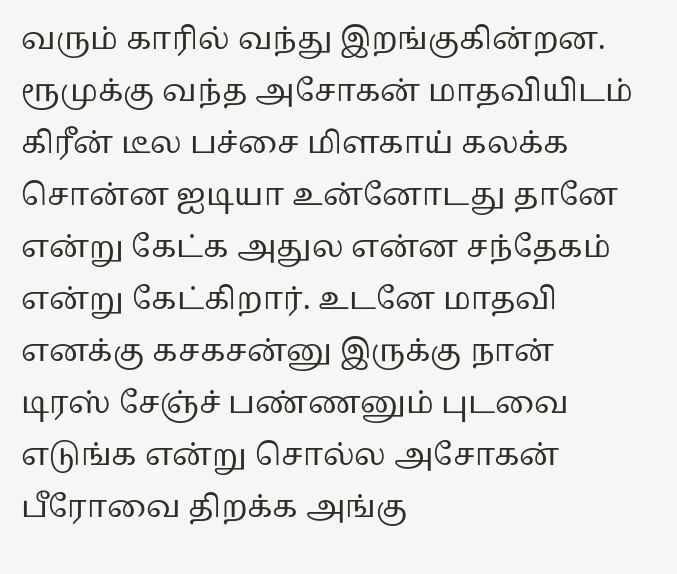வரும் காரில் வந்து இறங்குகின்றன. ரூமுக்கு வந்த அசோகன் மாதவியிடம் கிரீன் டீல பச்சை மிளகாய் கலக்க சொன்ன ஐடியா உன்னோடது தானே என்று கேட்க அதுல என்ன சந்தேகம் என்று கேட்கிறார். உடனே மாதவி எனக்கு கசகசன்னு இருக்கு நான் டிரஸ் சேஞ்ச் பண்ணனும் புடவை எடுங்க என்று சொல்ல அசோகன் பீரோவை திறக்க அங்கு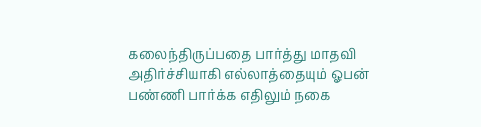கலைந்திருப்பதை பார்த்து மாதவி அதிர்ச்சியாகி எல்லாத்தையும் ஓபன் பண்ணி பார்க்க எதிலும் நகை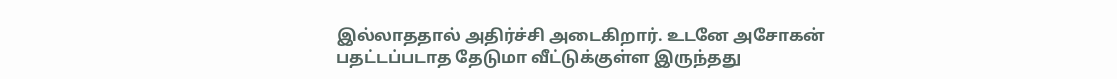இல்லாததால் அதிர்ச்சி அடைகிறார். உடனே அசோகன் பதட்டப்படாத தேடுமா வீட்டுக்குள்ள இருந்தது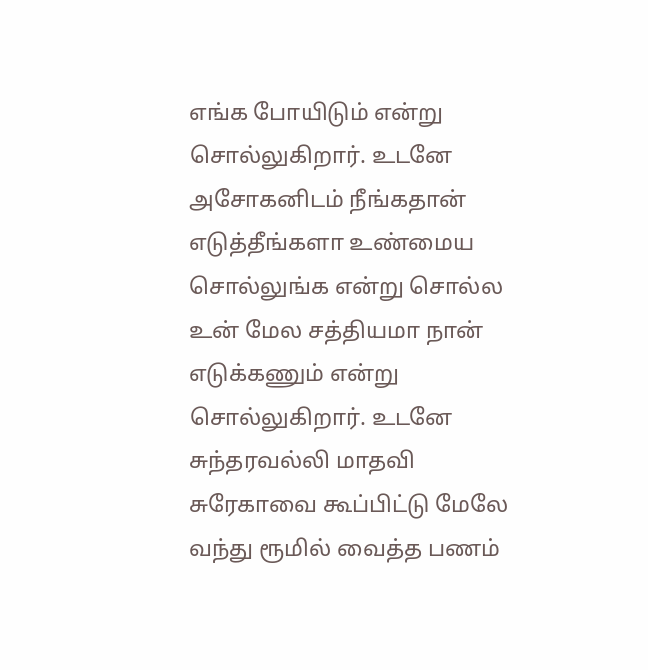எங்க போயிடும் என்று சொல்லுகிறார். உடனே அசோகனிடம் நீங்கதான் எடுத்தீங்களா உண்மைய சொல்லுங்க என்று சொல்ல உன் மேல சத்தியமா நான் எடுக்கணும் என்று சொல்லுகிறார். உடனே சுந்தரவல்லி மாதவி சுரேகாவை கூப்பிட்டு மேலே வந்து ரூமில் வைத்த பணம்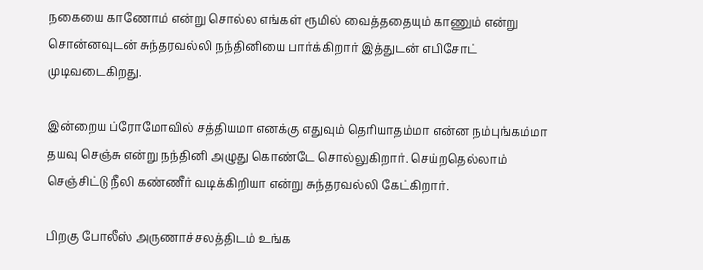நகையை காணோம் என்று சொல்ல எங்கள் ரூமில் வைத்ததையும் காணும் என்று சொன்னவுடன் சுந்தரவல்லி நந்தினியை பார்க்கிறார் இத்துடன் எபிசோட் முடிவடைகிறது.

இன்றைய ப்ரோமோவில் சத்தியமா எனக்கு எதுவும் தெரியாதம்மா என்ன நம்புங்கம்மா தயவு செஞ்சு என்று நந்தினி அழுது கொண்டே சொல்லுகிறார். செய்றதெல்லாம் செஞ்சிட்டு நீலி கண்ணீர் வடிக்கிறியா என்று சுந்தரவல்லி கேட்கிறார்.

பிறகு போலீஸ் அருணாச்சலத்திடம் உங்க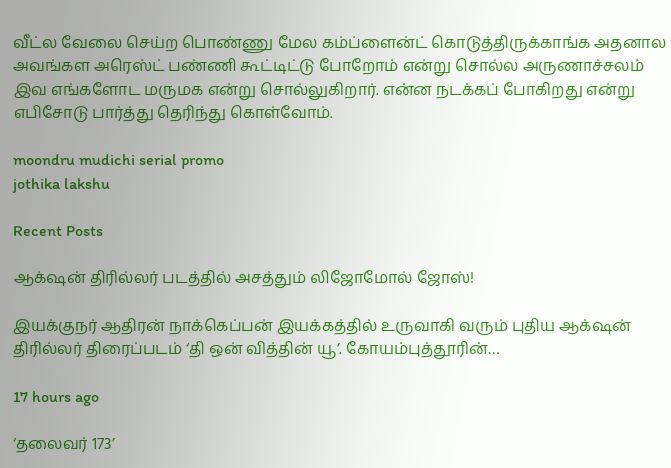வீட்ல வேலை செய்ற பொண்ணு மேல கம்ப்ளைன்ட் கொடுத்திருக்காங்க அதனால அவங்கள அரெஸ்ட் பண்ணி கூட்டிட்டு போறோம் என்று சொல்ல அருணாச்சலம் இவ எங்களோட மருமக என்று சொல்லுகிறார். என்ன நடக்கப் போகிறது என்று எபிசோடு பார்த்து தெரிந்து கொள்வோம்.

moondru mudichi serial promo
jothika lakshu

Recent Posts

ஆக்‌ஷன் திரில்லர் படத்தில் அசத்தும் லிஜோமோல் ஜோஸ்!

இயக்குநர் ஆதிரன் நாக்கெப்பன் இயக்கத்தில் உருவாகி வரும் புதிய ஆக்‌ஷன் திரில்லர் திரைப்படம் ‘தி ஒன் வித்தின் யூ’. கோயம்புத்தூரின்…

17 hours ago

‘தலைவர் 173’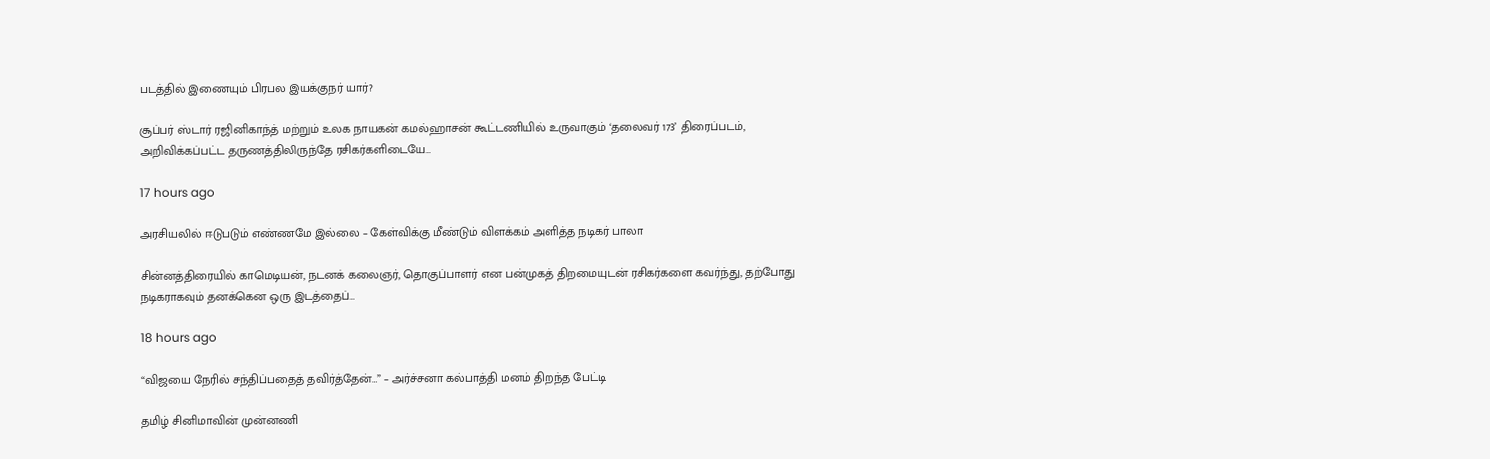படத்தில் இணையும் பிரபல இயக்குநர் யார்?

சூப்பர் ஸ்டார் ரஜினிகாந்த் மற்றும் உலக நாயகன் கமல்ஹாசன் கூட்டணியில் உருவாகும் ‘தலைவர் 173’ திரைப்படம், அறிவிக்கப்பட்ட தருணத்திலிருந்தே ரசிகர்களிடையே…

17 hours ago

அரசியலில் ஈடுபடும் எண்ணமே இல்லை – கேள்விக்கு மீண்டும் விளக்கம் அளித்த நடிகர் பாலா

சின்னத்திரையில் காமெடியன், நடனக் கலைஞர், தொகுப்பாளர் என பன்முகத் திறமையுடன் ரசிகர்களை கவர்ந்து, தற்போது நடிகராகவும் தனக்கென ஒரு இடத்தைப்…

18 hours ago

“விஜயை நேரில் சந்திப்பதைத் தவிர்த்தேன்…” – அர்ச்சனா கல்பாத்தி மனம் திறந்த பேட்டி

தமிழ் சினிமாவின் முன்னணி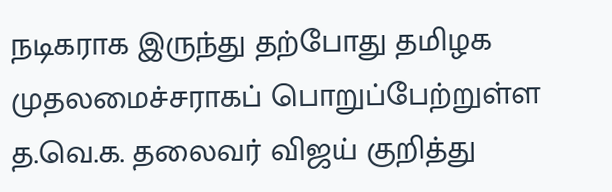நடிகராக இருந்து தற்போது தமிழக முதலமைச்சராகப் பொறுப்பேற்றுள்ள த.வெ.க. தலைவர் விஜய் குறித்து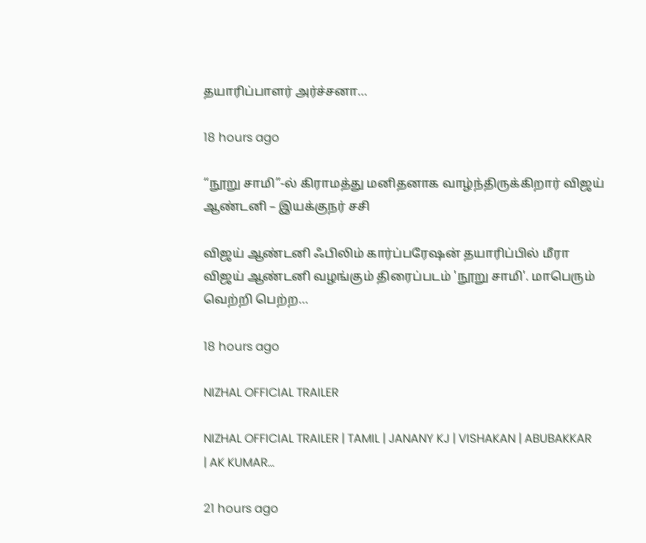தயாரிப்பாளர் அர்ச்சனா…

18 hours ago

“நூறு சாமி”-ல் கிராமத்து மனிதனாக வாழ்ந்திருக்கிறார் விஜய் ஆண்டனி – இயக்குநர் சசி

விஜய் ஆண்டனி ஃபிலிம் கார்ப்பரேஷன் தயாரிப்பில் மீரா விஜய் ஆண்டனி வழங்கும் திரைப்படம் 'நூறு சாமி'. மாபெரும் வெற்றி பெற்ற…

18 hours ago

NIZHAL OFFICIAL TRAILER

NIZHAL OFFICIAL TRAILER | TAMIL | JANANY KJ | VISHAKAN | ABUBAKKAR | AK KUMAR…

21 hours ago